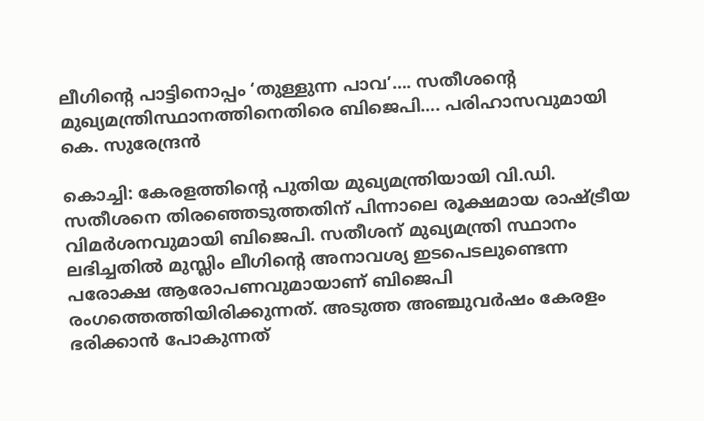ലീഗിന്റെ പാട്ടിനൊപ്പം ‘തുള്ളുന്ന പാവ’…. സതീശന്റെ മുഖ്യമന്ത്രിസ്ഥാനത്തിനെതിരെ ബിജെപി…. പരിഹാസവുമായി കെ. സുരേന്ദ്രൻ

കൊച്ചി: കേരളത്തിന്റെ പുതിയ മുഖ്യമന്ത്രിയായി വി.ഡി. സതീശനെ തിരഞ്ഞെടുത്തതിന് പിന്നാലെ രൂക്ഷമായ രാഷ്ട്രീയ വിമർശനവുമായി ബിജെപി. സതീശന് മുഖ്യമന്ത്രി സ്ഥാനം ലഭിച്ചതിൽ മുസ്ലിം ലീഗിന്റെ അനാവശ്യ ഇടപെടലുണ്ടെന്ന പരോക്ഷ ആരോപണവുമായാണ് ബിജെപി രംഗത്തെത്തിയിരിക്കുന്നത്. അടുത്ത അഞ്ചുവർഷം കേരളം ഭരിക്കാൻ പോകുന്നത്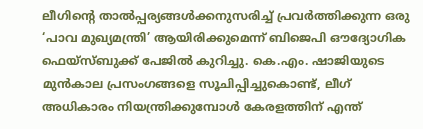ലീഗിന്റെ താൽപ്പര്യങ്ങൾക്കനുസരിച്ച് പ്രവർത്തിക്കുന്ന ഒരു ‘പാവ മുഖ്യമന്ത്രി’ ആയിരിക്കുമെന്ന് ബിജെപി ഔദ്യോഗിക ഫെയ്സ്ബുക്ക് പേജിൽ കുറിച്ചു. കെ.എം. ഷാജിയുടെ മുൻകാല പ്രസംഗങ്ങളെ സൂചിപ്പിച്ചുകൊണ്ട്, ലീഗ് അധികാരം നിയന്ത്രിക്കുമ്പോൾ കേരളത്തിന് എന്ത്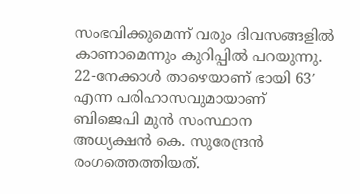സംഭവിക്കുമെന്ന് വരും ദിവസങ്ങളിൽ കാണാമെന്നും കുറിപ്പിൽ പറയുന്നു.
22-നേക്കാൾ താഴെയാണ് ഭായി 63′ എന്ന പരിഹാസവുമായാണ് ബിജെപി മുൻ സംസ്ഥാന അധ്യക്ഷൻ കെ. സുരേന്ദ്രൻ രംഗത്തെത്തിയത്.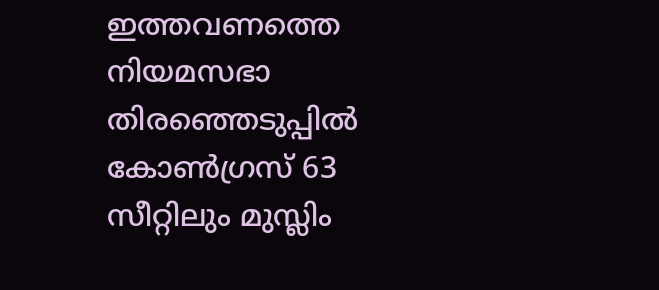ഇത്തവണത്തെ നിയമസഭാ തിരഞ്ഞെടുപ്പിൽ കോൺഗ്രസ് 63 സീറ്റിലും മുസ്ലിം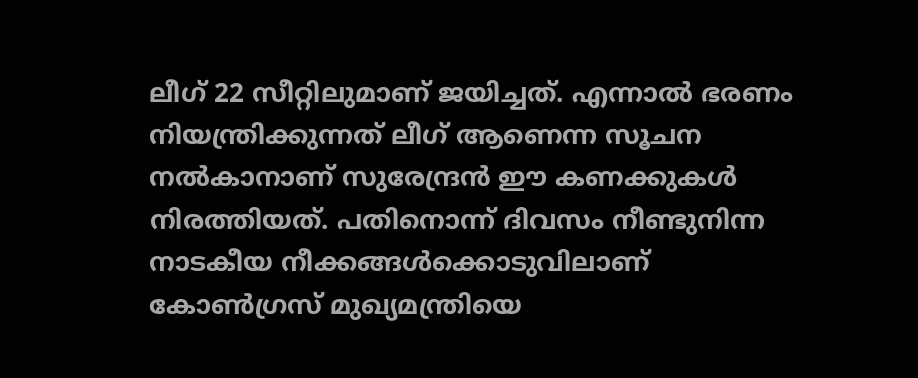ലീഗ് 22 സീറ്റിലുമാണ് ജയിച്ചത്. എന്നാൽ ഭരണം നിയന്ത്രിക്കുന്നത് ലീഗ് ആണെന്ന സൂചന നൽകാനാണ് സുരേന്ദ്രൻ ഈ കണക്കുകൾ നിരത്തിയത്. പതിനൊന്ന് ദിവസം നീണ്ടുനിന്ന നാടകീയ നീക്കങ്ങൾക്കൊടുവിലാണ് കോൺഗ്രസ് മുഖ്യമന്ത്രിയെ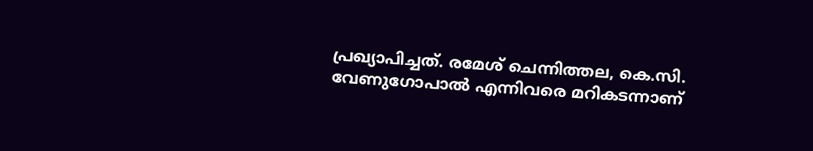പ്രഖ്യാപിച്ചത്. രമേശ് ചെന്നിത്തല, കെ.സി. വേണുഗോപാൽ എന്നിവരെ മറികടന്നാണ്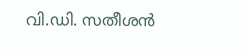വി.ഡി. സതീശൻ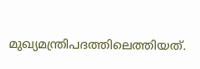മുഖ്യമന്ത്രിപദത്തിലെത്തിയത്.